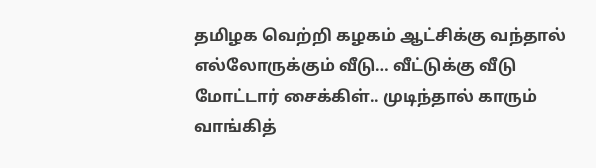தமிழக வெற்றி கழகம் ஆட்சிக்கு வந்தால் எல்லோருக்கும் வீடு… வீட்டுக்கு வீடு மோட்டார் சைக்கிள்.. முடிந்தால் காரும் வாங்கித்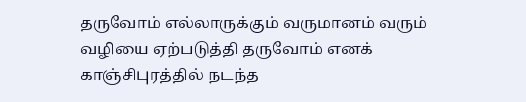தருவோம் எல்லாருக்கும் வருமானம் வரும் வழியை ஏற்படுத்தி தருவோம் எனக் காஞ்சிபுரத்தில் நடந்த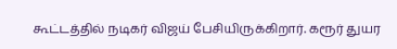கூட்டத்தில் நடிகர் விஜய் பேசியிருக்கிறார். கரூர் துயர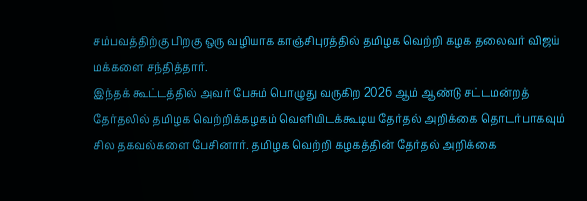சம்பவத்திற்கு பிறகு ஒரு வழியாக காஞ்சிபுரத்தில் தமிழக வெற்றி கழக தலைவர் விஜய் மக்களை சந்தித்தார்.
இந்தக் கூட்டத்தில் அவர் பேசும் பொழுது வருகிற 2026 ஆம் ஆண்டு சட்டமன்றத் தேர்தலில் தமிழக வெற்றிக்கழகம் வெளியிடக்கூடிய தேர்தல் அறிக்கை தொடர்பாகவும் சில தகவல்களை பேசினார். தமிழக வெற்றி கழகத்தின் தேர்தல் அறிக்கை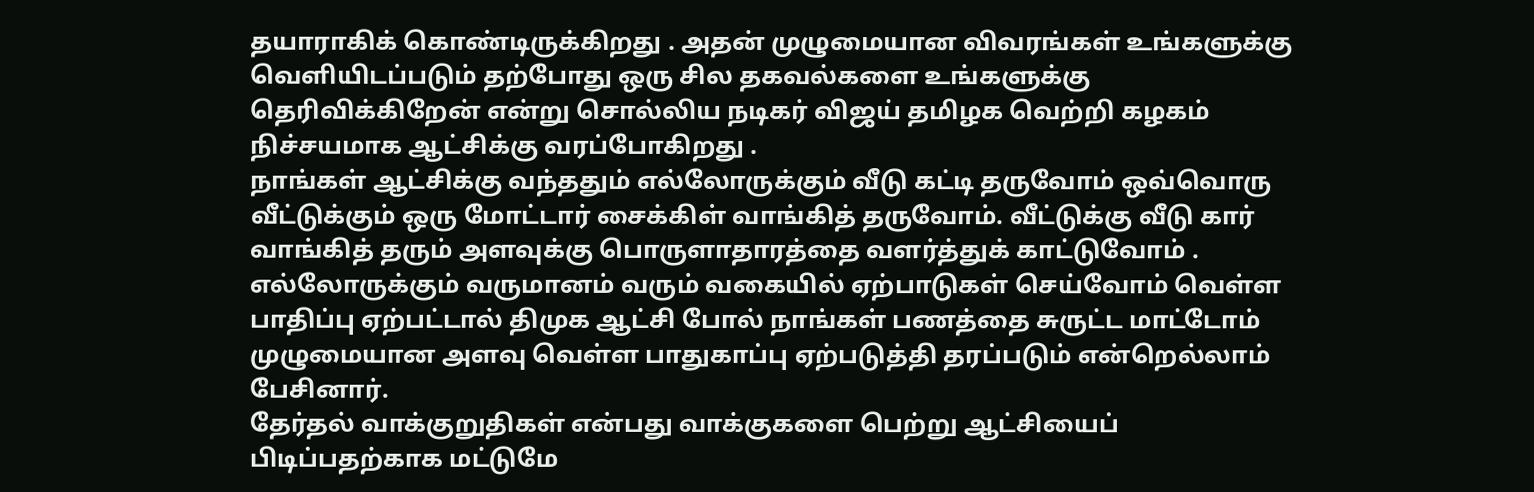தயாராகிக் கொண்டிருக்கிறது . அதன் முழுமையான விவரங்கள் உங்களுக்கு வெளியிடப்படும் தற்போது ஒரு சில தகவல்களை உங்களுக்கு தெரிவிக்கிறேன் என்று சொல்லிய நடிகர் விஜய் தமிழக வெற்றி கழகம் நிச்சயமாக ஆட்சிக்கு வரப்போகிறது .
நாங்கள் ஆட்சிக்கு வந்ததும் எல்லோருக்கும் வீடு கட்டி தருவோம் ஒவ்வொரு வீட்டுக்கும் ஒரு மோட்டார் சைக்கிள் வாங்கித் தருவோம். வீட்டுக்கு வீடு கார் வாங்கித் தரும் அளவுக்கு பொருளாதாரத்தை வளர்த்துக் காட்டுவோம் . எல்லோருக்கும் வருமானம் வரும் வகையில் ஏற்பாடுகள் செய்வோம் வெள்ள பாதிப்பு ஏற்பட்டால் திமுக ஆட்சி போல் நாங்கள் பணத்தை சுருட்ட மாட்டோம் முழுமையான அளவு வெள்ள பாதுகாப்பு ஏற்படுத்தி தரப்படும் என்றெல்லாம் பேசினார்.
தேர்தல் வாக்குறுதிகள் என்பது வாக்குகளை பெற்று ஆட்சியைப் பிடிப்பதற்காக மட்டுமே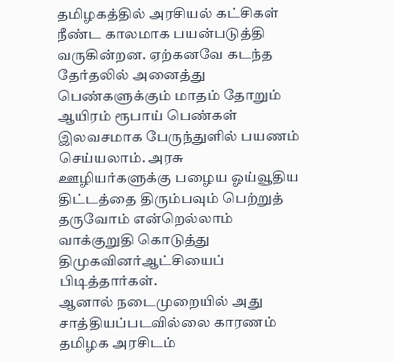தமிழகத்தில் அரசியல் கட்சிகள் நீண்ட காலமாக பயன்படுத்தி வருகின்றன. ஏற்கனவே கடந்த தேர்தலில் அனைத்து பெண்களுக்கும் மாதம் தோறும் ஆயிரம் ரூபாய் பெண்கள் இலவசமாக பேருந்துளில் பயணம் செய்யலாம். அரசு ஊழியர்களுக்கு பழைய ஓய்வூதிய திட்டத்தை திரும்பவும் பெற்றுத் தருவோம் என்றெல்லாம் வாக்குறுதி கொடுத்து திமுகவினர்ஆட்சியைப் பிடித்தார்கள்.
ஆனால் நடைமுறையில் அது சாத்தியப்படவில்லை காரணம் தமிழக அரசிடம்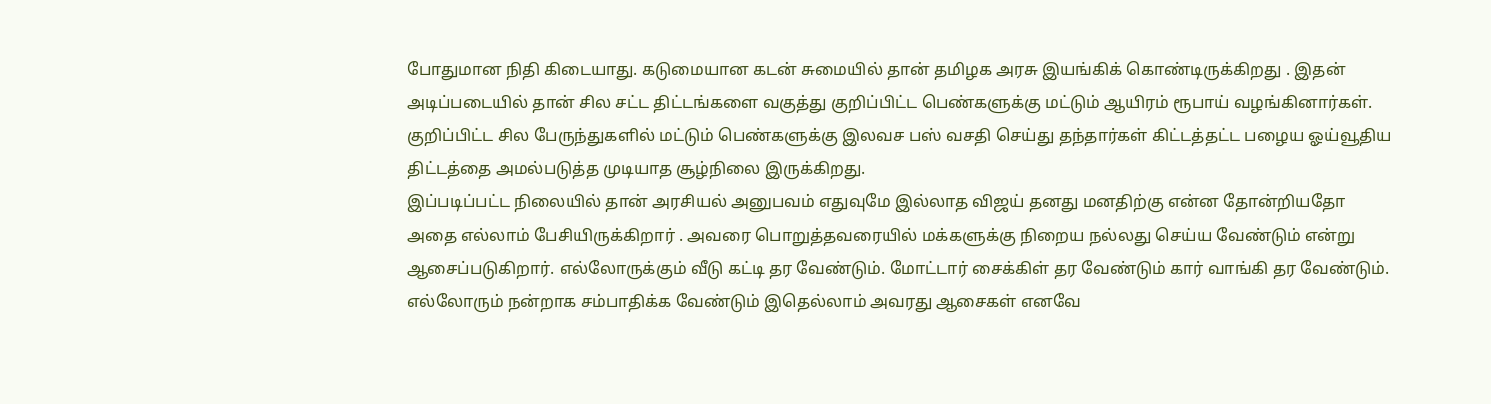போதுமான நிதி கிடையாது. கடுமையான கடன் சுமையில் தான் தமிழக அரசு இயங்கிக் கொண்டிருக்கிறது . இதன் அடிப்படையில் தான் சில சட்ட திட்டங்களை வகுத்து குறிப்பிட்ட பெண்களுக்கு மட்டும் ஆயிரம் ரூபாய் வழங்கினார்கள். குறிப்பிட்ட சில பேருந்துகளில் மட்டும் பெண்களுக்கு இலவச பஸ் வசதி செய்து தந்தார்கள் கிட்டத்தட்ட பழைய ஓய்வூதிய திட்டத்தை அமல்படுத்த முடியாத சூழ்நிலை இருக்கிறது.
இப்படிப்பட்ட நிலையில் தான் அரசியல் அனுபவம் எதுவுமே இல்லாத விஜய் தனது மனதிற்கு என்ன தோன்றியதோ அதை எல்லாம் பேசியிருக்கிறார் . அவரை பொறுத்தவரையில் மக்களுக்கு நிறைய நல்லது செய்ய வேண்டும் என்று ஆசைப்படுகிறார். எல்லோருக்கும் வீடு கட்டி தர வேண்டும். மோட்டார் சைக்கிள் தர வேண்டும் கார் வாங்கி தர வேண்டும். எல்லோரும் நன்றாக சம்பாதிக்க வேண்டும் இதெல்லாம் அவரது ஆசைகள் எனவே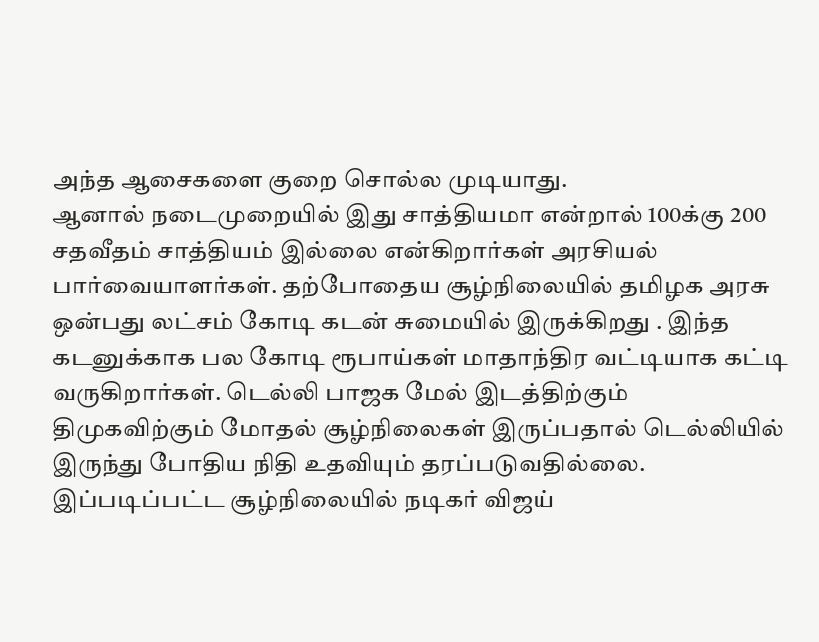அந்த ஆசைகளை குறை சொல்ல முடியாது.
ஆனால் நடைமுறையில் இது சாத்தியமா என்றால் 100க்கு 200 சதவீதம் சாத்தியம் இல்லை என்கிறார்கள் அரசியல் பார்வையாளர்கள். தற்போதைய சூழ்நிலையில் தமிழக அரசு ஒன்பது லட்சம் கோடி கடன் சுமையில் இருக்கிறது . இந்த கடனுக்காக பல கோடி ரூபாய்கள் மாதாந்திர வட்டியாக கட்டி வருகிறார்கள். டெல்லி பாஜக மேல் இடத்திற்கும் திமுகவிற்கும் மோதல் சூழ்நிலைகள் இருப்பதால் டெல்லியில் இருந்து போதிய நிதி உதவியும் தரப்படுவதில்லை.
இப்படிப்பட்ட சூழ்நிலையில் நடிகர் விஜய்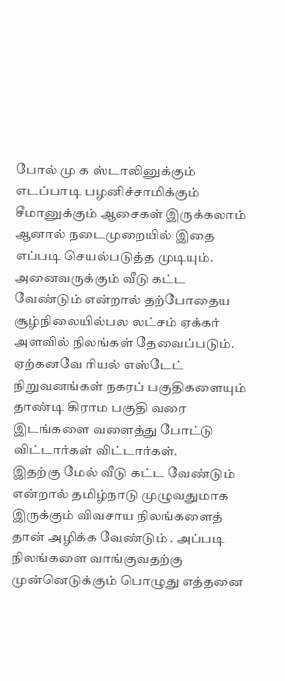போல் மு க ஸ்டாலினுக்கும் எடப்பாடி பழனிச்சாமிக்கும் சீமானுக்கும் ஆசைகள் இருக்கலாம் ஆனால் நடைமுறையில் இதை எப்படி செயல்படுத்த முடியும். அனைவருக்கும் வீடு கட்ட வேண்டும் என்றால் தற்போதைய சூழ்நிலையில்பல லட்சம் ஏக்கர் அளவில் நிலங்கள் தேவைப்படும். ஏற்கனவே ரியல் எஸ்டேட் நிறுவனங்கள் நகரப் பகுதிகளையும் தாண்டி கிராம பகுதி வரை இடங்களை வளைத்து போட்டு விட்டார்கள் விட்டார்கள்.
இதற்கு மேல் வீடு கட்ட வேண்டும் என்றால் தமிழ்நாடு முழுவதுமாக இருக்கும் விவசாய நிலங்களைத் தான் அழிக்க வேண்டும் . அப்படி நிலங்களை வாங்குவதற்கு முன்னெடுக்கும் பொழுது எத்தனை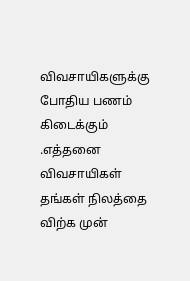விவசாயிகளுக்கு போதிய பணம் கிடைக்கும் .எத்தனை விவசாயிகள் தங்கள் நிலத்தை விற்க முன்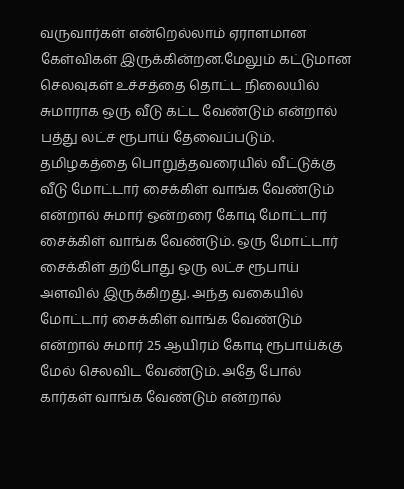வருவார்கள் என்றெல்லாம் ஏராளமான கேள்விகள் இருக்கின்றன.மேலும் கட்டுமான செலவுகள் உச்சத்தை தொட்ட நிலையில் சுமாராக ஒரு வீடு கட்ட வேண்டும் என்றால் பத்து லட்ச ரூபாய் தேவைப்படும்.
தமிழகத்தை பொறுத்தவரையில் வீட்டுக்கு வீடு மோட்டார் சைக்கிள் வாங்க வேண்டும் என்றால் சுமார் ஒன்றரை கோடி மோட்டார் சைக்கிள் வாங்க வேண்டும். ஒரு மோட்டார் சைக்கிள் தற்போது ஒரு லட்ச ரூபாய் அளவில் இருக்கிறது. அந்த வகையில் மோட்டார் சைக்கிள் வாங்க வேண்டும் என்றால் சுமார் 25 ஆயிரம் கோடி ரூபாய்க்கு மேல் செலவிட வேண்டும். அதே போல் கார்கள் வாங்க வேண்டும் என்றால்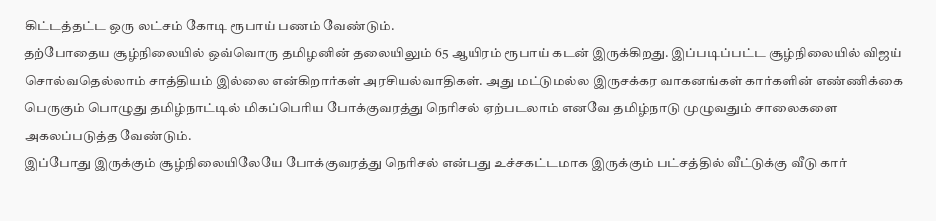கிட்டத்தட்ட ஒரு லட்சம் கோடி ரூபாய் பணம் வேண்டும்.
தற்போதைய சூழ்நிலையில் ஒவ்வொரு தமிழனின் தலையிலும் 65 ஆயிரம் ரூபாய் கடன் இருக்கிறது. இப்படிப்பட்ட சூழ்நிலையில் விஜய் சொல்வதெல்லாம் சாத்தியம் இல்லை என்கிறார்கள் அரசியல்வாதிகள். அது மட்டுமல்ல இருசக்கர வாகனங்கள் கார்களின் எண்ணிக்கை பெருகும் பொழுது தமிழ்நாட்டில் மிகப்பெரிய போக்குவரத்து நெரிசல் ஏற்படலாம் எனவே தமிழ்நாடு முழுவதும் சாலைகளை அகலப்படுத்த வேண்டும்.
இப்போது இருக்கும் சூழ்நிலையிலேயே போக்குவரத்து நெரிசல் என்பது உச்சகட்டமாக இருக்கும் பட்சத்தில் வீட்டுக்கு வீடு கார்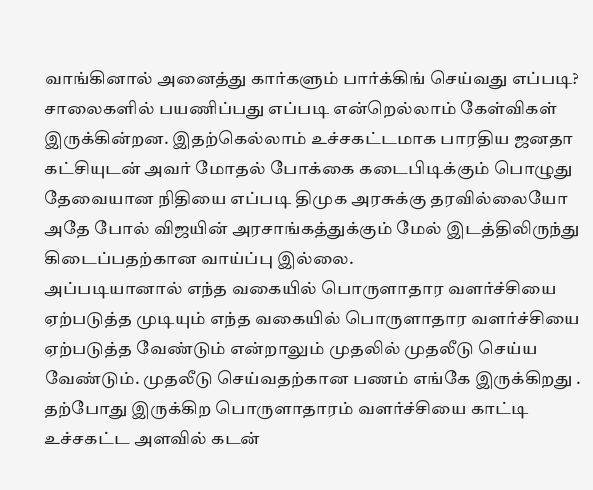வாங்கினால் அனைத்து கார்களும் பார்க்கிங் செய்வது எப்படி? சாலைகளில் பயணிப்பது எப்படி என்றெல்லாம் கேள்விகள் இருக்கின்றன. இதற்கெல்லாம் உச்சகட்டமாக பாரதிய ஜனதா கட்சியுடன் அவர் மோதல் போக்கை கடைபிடிக்கும் பொழுது தேவையான நிதியை எப்படி திமுக அரசுக்கு தரவில்லையோ அதே போல் விஜயின் அரசாங்கத்துக்கும் மேல் இடத்திலிருந்து கிடைப்பதற்கான வாய்ப்பு இல்லை.
அப்படியானால் எந்த வகையில் பொருளாதார வளர்ச்சியை ஏற்படுத்த முடியும் எந்த வகையில் பொருளாதார வளர்ச்சியை ஏற்படுத்த வேண்டும் என்றாலும் முதலில் முதலீடு செய்ய வேண்டும். முதலீடு செய்வதற்கான பணம் எங்கே இருக்கிறது . தற்போது இருக்கிற பொருளாதாரம் வளர்ச்சியை காட்டி உச்சகட்ட அளவில் கடன்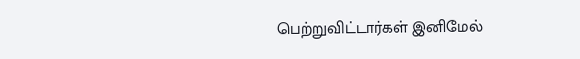பெற்றுவிட்டார்கள் இனிமேல்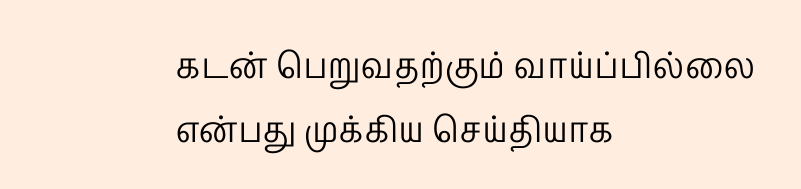கடன் பெறுவதற்கும் வாய்ப்பில்லை என்பது முக்கிய செய்தியாக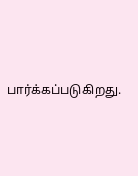பார்க்கப்படுகிறது.